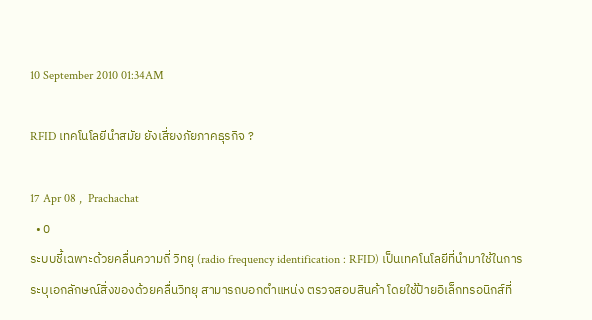10 September 2010 01:34AM

RFID เทคโนโลยีนำสมัย ยังเสี่ยงภัยภาคธุรกิจ ?

17 Apr 08 ,  Prachachat
  • 0
ระบบชี้เฉพาะด้วยคลื่นความถี่ วิทยุ (radio frequency identification : RFID) เป็นเทคโนโลยีที่นำมาใช้ในการระบุเอกลักษณ์สิ่งของด้วยคลื่นวิทยุ สามารถบอกตำแหน่ง ตรวจสอบสินค้า โดยใช้ป้ายอิเล็กทรอนิกส์ที่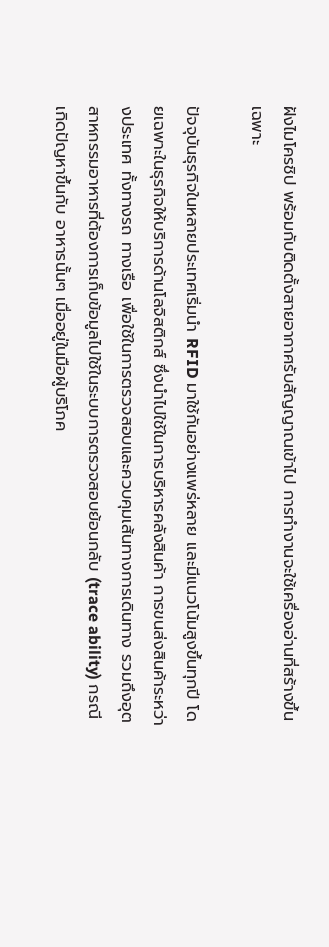ฝังไมโครชิป พร้อมกับติดตั้งสายอากาศรับสัญญาณเข้าไป การทำงานจะใช้เครื่องอ่านที่สร้างขึ้นเฉพาะ

ปัจจุบันธุรกิจในหลายประเทศเริ่มนำ RFID มาใช้กันอย่างแพร่หลาย และมีแนวโน้มสูงขึ้นทุกปี โดยเฉพาะในธุรกิจให้บริการด้านโลจิสติกส์ ซึ่งนำไปใช้ในการบริหารคลังสินค้า การขนส่งสินค้าระหว่างประเทศ ทั้งทางรถ ทางเรือ เพื่อใช้ในการตรวจสอบและควบคุมเส้นทางการเดินทาง รวมถึงอุตสาหกรรมอาหารที่ต้องการเก็บข้อมูลไปใช้ในระบบการตรวจสอบย้อนกลับ (trace ability) กรณีเกิดปัญหาขึ้นกับ อาหารนั้นๆ เมื่ออยู่ในมือผู้บริโภค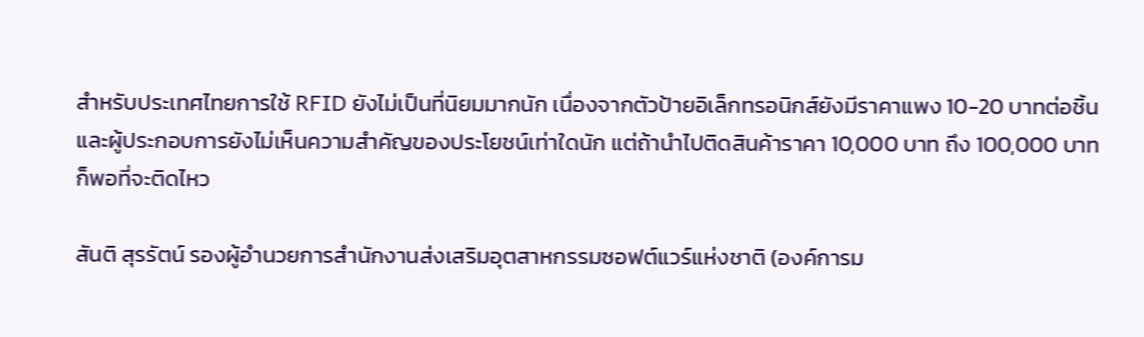สำหรับประเทศไทยการใช้ RFID ยังไม่เป็นที่นิยมมากนัก เนื่องจากตัวป้ายอิเล็กทรอนิกส์ยังมีราคาแพง 10-20 บาทต่อชิ้น และผู้ประกอบการยังไม่เห็นความสำคัญของประโยชน์เท่าใดนัก แต่ถ้านำไปติดสินค้าราคา 10,000 บาท ถึง 100,000 บาท ก็พอที่จะติดไหว

สันติ สุรรัตน์ รองผู้อำนวยการสำนักงานส่งเสริมอุตสาหกรรมซอฟต์แวร์แห่งชาติ (องค์การม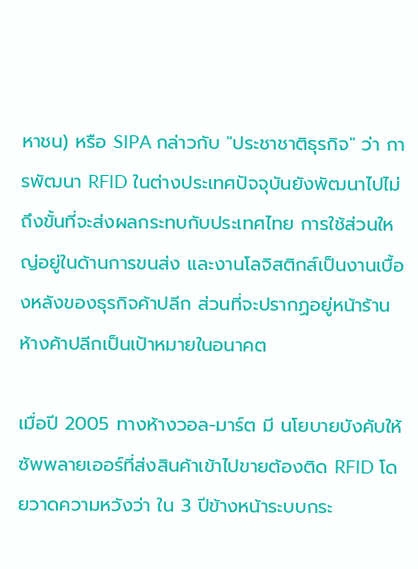หาชน) หรือ SIPA กล่าวกับ "ประชาชาติธุรกิจ" ว่า การพัฒนา RFID ในต่างประเทศปัจจุบันยังพัฒนาไปไม่ถึงขั้นที่จะส่งผลกระทบกับประเทศไทย การใช้ส่วนใหญ่อยู่ในด้านการขนส่ง และงานโลจิสติกส์เป็นงานเบื้องหลังของธุรกิจค้าปลีก ส่วนที่จะปรากฏอยู่หน้าร้านห้างค้าปลีกเป็นเป้าหมายในอนาคต

เมื่อปี 2005 ทางห้างวอล-มาร์ต มี นโยบายบังคับให้ซัพพลายเออร์ที่ส่งสินค้าเข้าไปขายต้องติด RFID โดยวาดความหวังว่า ใน 3 ปีข้างหน้าระบบกระ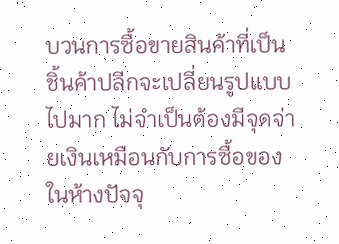บวนการซื้อขายสินค้าที่เป็นชิ้นค้าปลีกจะเปลี่ยนรูปแบบไปมาก ไม่จำเป็นต้องมีจุดจ่ายเงินเหมือนกับการซื้อของในห้างปัจจุ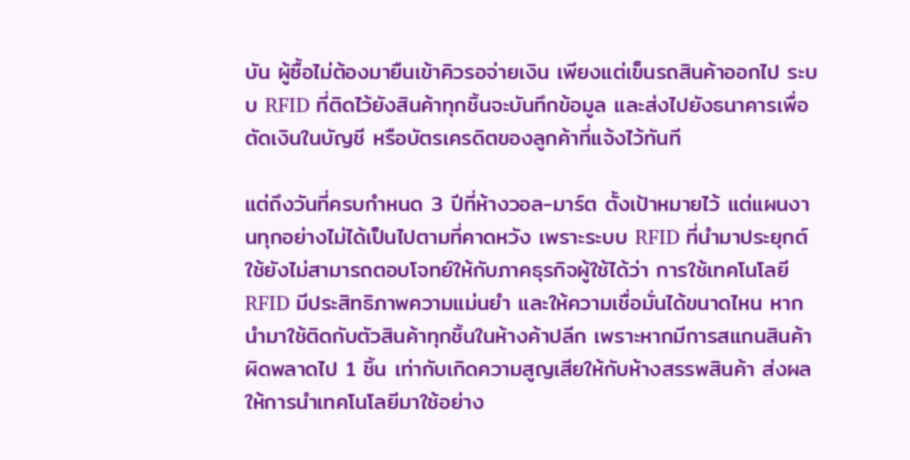บัน ผู้ซื้อไม่ต้องมายืนเข้าคิวรอจ่ายเงิน เพียงแต่เข็นรถสินค้าออกไป ระบบ RFID ที่ติดไว้ยังสินค้าทุกชิ้นจะบันทึกข้อมูล และส่งไปยังธนาคารเพื่อตัดเงินในบัญชี หรือบัตรเครดิตของลูกค้าที่แจ้งไว้ทันที

แต่ถึงวันที่ครบกำหนด 3 ปีที่ห้างวอล-มาร์ต ตั้งเป้าหมายไว้ แต่แผนงานทุกอย่างไม่ได้เป็นไปตามที่คาดหวัง เพราะระบบ RFID ที่นำมาประยุกต์ใช้ยังไม่สามารถตอบโจทย์ให้กับภาคธุรกิจผู้ใช้ได้ว่า การใช้เทคโนโลยี RFID มีประสิทธิภาพความแม่นยำ และให้ความเชื่อมั่นได้ขนาดไหน หากนำมาใช้ติดกับตัวสินค้าทุกชิ้นในห้างค้าปลีก เพราะหากมีการสแกนสินค้าผิดพลาดไป 1 ชิ้น เท่ากับเกิดความสูญเสียให้กับห้างสรรพสินค้า ส่งผลให้การนำเทคโนโลยีมาใช้อย่าง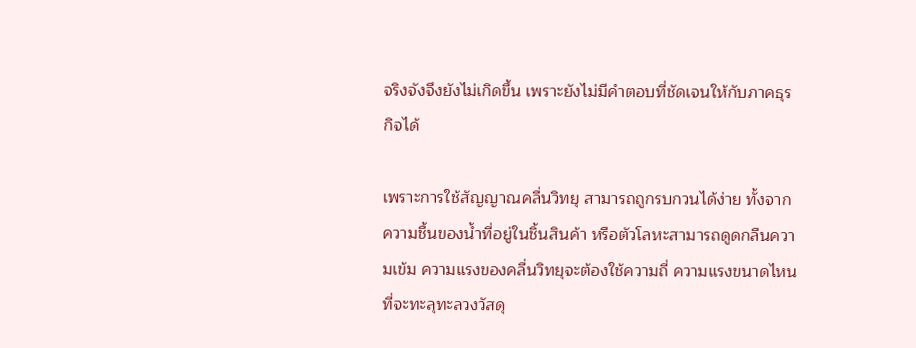จริงจังจึงยังไม่เกิดขึ้น เพราะยังไม่มีคำตอบที่ชัดเจนให้กับภาคธุรกิจได้

เพราะการใช้สัญญาณคลื่นวิทยุ สามารถถูกรบกวนได้ง่าย ทั้งจากความชื้นของน้ำที่อยู่ในชิ้นสินค้า หรือตัวโลหะสามารถดูดกลืนความเข้ม ความแรงของคลื่นวิทยุจะต้องใช้ความถี่ ความแรงขนาดไหนที่จะทะลุทะลวงวัสดุ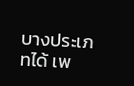บางประเภทได้ เพ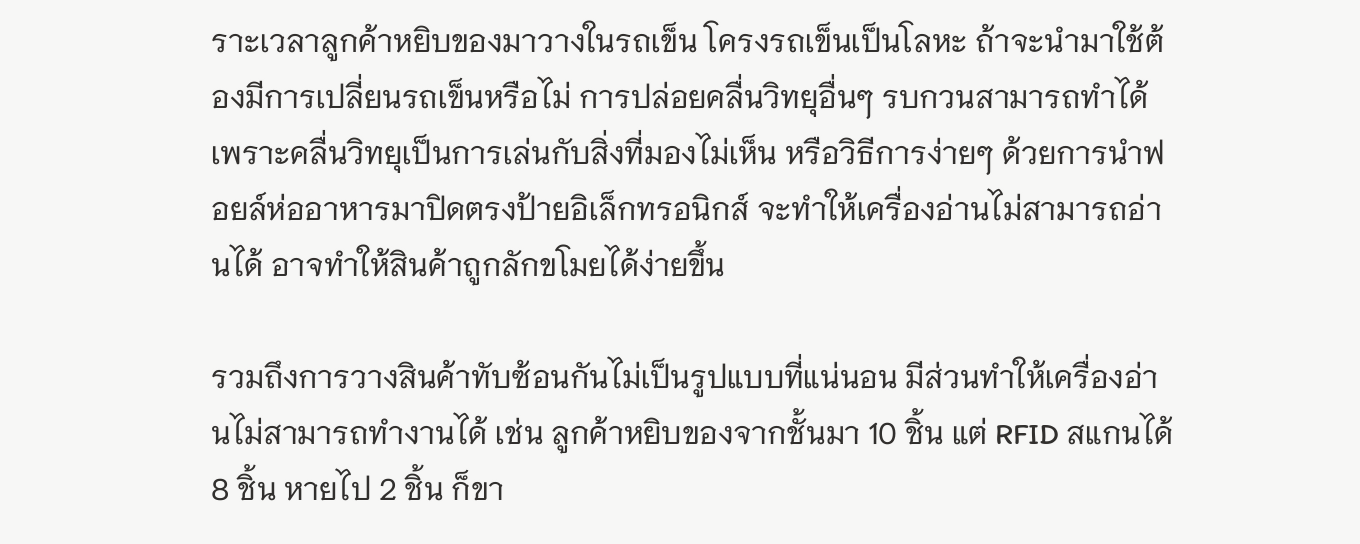ราะเวลาลูกค้าหยิบของมาวางในรถเข็น โครงรถเข็นเป็นโลหะ ถ้าจะนำมาใช้ต้องมีการเปลี่ยนรถเข็นหรือไม่ การปล่อยคลื่นวิทยุอื่นๆ รบกวนสามารถทำได้ เพราะคลื่นวิทยุเป็นการเล่นกับสิ่งที่มองไม่เห็น หรือวิธีการง่ายๆ ด้วยการนำฟอยล์ห่ออาหารมาปิดตรงป้ายอิเล็กทรอนิกส์ จะทำให้เครื่องอ่านไม่สามารถอ่านได้ อาจทำให้สินค้าถูกลักขโมยได้ง่ายขึ้น

รวมถึงการวางสินค้าทับซ้อนกันไม่เป็นรูปแบบที่แน่นอน มีส่วนทำให้เครื่องอ่านไม่สามารถทำงานได้ เช่น ลูกค้าหยิบของจากชั้นมา 10 ชิ้น แต่ RFID สแกนได้ 8 ชิ้น หายไป 2 ชิ้น ก็ขา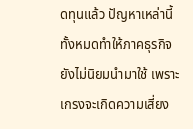ดทุนแล้ว ปัญหาเหล่านี้ทั้งหมดทำให้ภาคธุรกิจยังไม่นิยมนำมาใช้ เพราะเกรงจะเกิดความเสี่ยง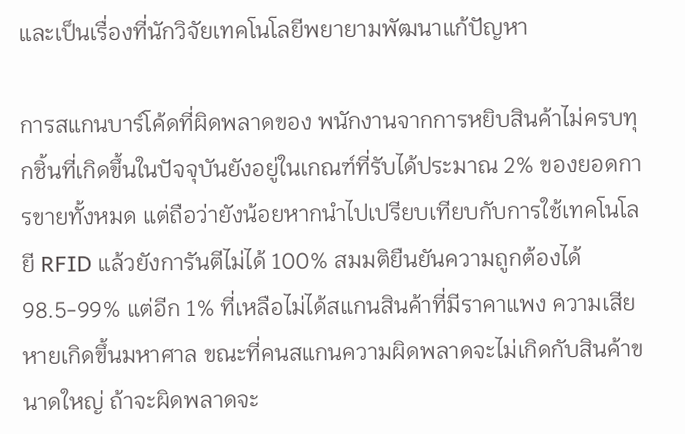และเป็นเรื่องที่นักวิจัยเทคโนโลยีพยายามพัฒนาแก้ปัญหา

การสแกนบาร์โค้ดที่ผิดพลาดของ พนักงานจากการหยิบสินค้าไม่ครบทุกชิ้นที่เกิดขึ้นในปัจจุบันยังอยู่ในเกณฑ์ที่รับได้ประมาณ 2% ของยอดการขายทั้งหมด แต่ถือว่ายังน้อยหากนำไปเปรียบเทียบกับการใช้เทคโนโลยี RFID แล้วยังการันตีไม่ได้ 100% สมมติยืนยันความถูกต้องได้ 98.5-99% แต่อีก 1% ที่เหลือไม่ได้สแกนสินค้าที่มีราคาแพง ความเสียหายเกิดขึ้นมหาศาล ขณะที่คนสแกนความผิดพลาดจะไม่เกิดกับสินค้าขนาดใหญ่ ถ้าจะผิดพลาดจะ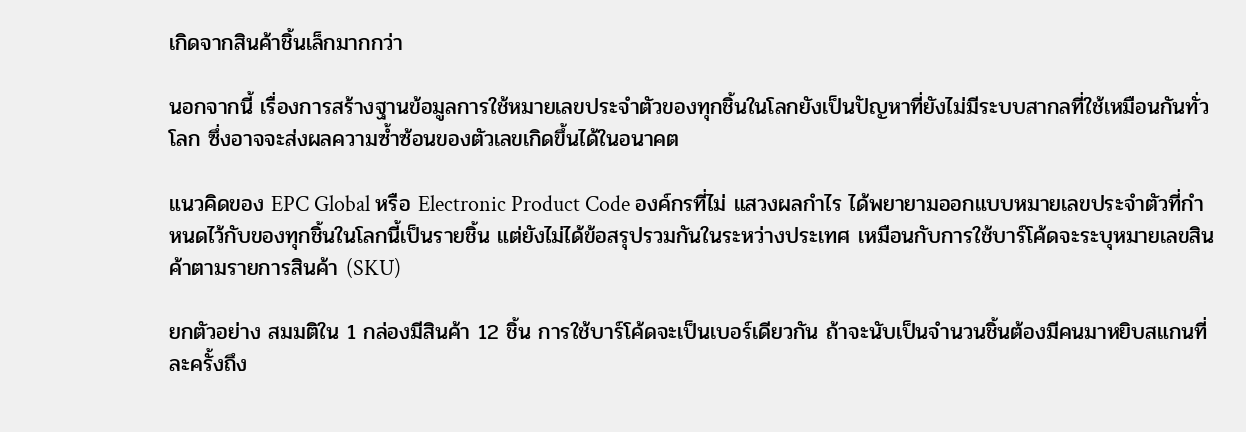เกิดจากสินค้าชิ้นเล็กมากกว่า

นอกจากนี้ เรื่องการสร้างฐานข้อมูลการใช้หมายเลขประจำตัวของทุกชิ้นในโลกยังเป็นปัญหาที่ยังไม่มีระบบสากลที่ใช้เหมือนกันทั่วโลก ซึ่งอาจจะส่งผลความซ้ำซ้อนของตัวเลขเกิดขึ้นได้ในอนาคต

แนวคิดของ EPC Global หรือ Electronic Product Code องค์กรที่ไม่ แสวงผลกำไร ได้พยายามออกแบบหมายเลขประจำตัวที่กำหนดไว้กับของทุกชิ้นในโลกนี้เป็นรายชิ้น แต่ยังไม่ได้ข้อสรุปรวมกันในระหว่างประเทศ เหมือนกับการใช้บาร์โค้ดจะระบุหมายเลขสินค้าตามรายการสินค้า (SKU)

ยกตัวอย่าง สมมติใน 1 กล่องมีสินค้า 12 ชิ้น การใช้บาร์โค้ดจะเป็นเบอร์เดียวกัน ถ้าจะนับเป็นจำนวนชิ้นต้องมีคนมาหยิบสแกนที่ละครั้งถึง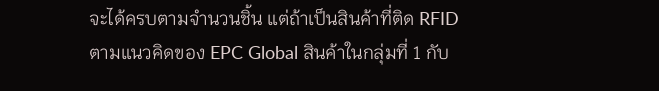จะได้ครบตามจำนวนชิ้น แต่ถ้าเป็นสินค้าที่ติด RFID ตามแนวคิดของ EPC Global สินค้าในกลุ่มที่ 1 กับ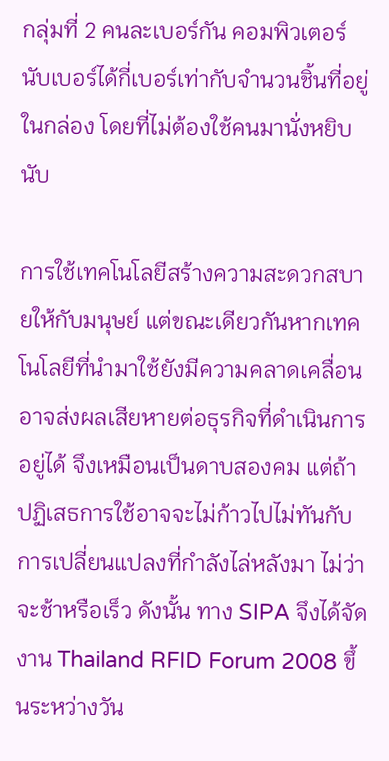กลุ่มที่ 2 คนละเบอร์กัน คอมพิวเตอร์นับเบอร์ได้กี่เบอร์เท่ากับจำนวนชิ้นที่อยู่ในกล่อง โดยที่ไม่ต้องใช้คนมานั่งหยิบนับ

การใช้เทคโนโลยีสร้างความสะดวกสบายให้กับมนุษย์ แต่ขณะเดียวกันหากเทคโนโลยีที่นำมาใช้ยังมีความคลาดเคลื่อนอาจส่งผลเสียหายต่อธุรกิจที่ดำเนินการอยู่ได้ จึงเหมือนเป็นดาบสองคม แต่ถ้าปฏิเสธการใช้อาจจะไม่ก้าวไปไม่ทันกับการเปลี่ยนแปลงที่กำลังไล่หลังมา ไม่ว่าจะช้าหรือเร็ว ดังนั้น ทาง SIPA จึงได้จัดงาน Thailand RFID Forum 2008 ขึ้นระหว่างวัน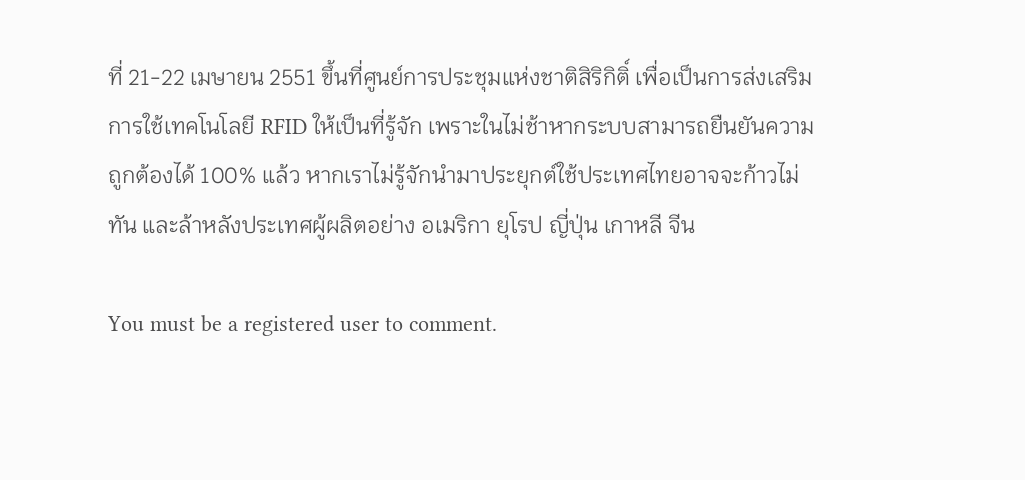ที่ 21-22 เมษายน 2551 ขึ้นที่ศูนย์การประชุมแห่งชาติสิริกิติ์ เพื่อเป็นการส่งเสริมการใช้เทคโนโลยี RFID ให้เป็นที่รู้จัก เพราะในไม่ช้าหากระบบสามารถยืนยันความถูกต้องได้ 100% แล้ว หากเราไม่รู้จักนำมาประยุกต์ใช้ประเทศไทยอาจจะก้าวไม่ทัน และล้าหลังประเทศผู้ผลิตอย่าง อเมริกา ยุโรป ญี่ปุ่น เกาหลี จีน

You must be a registered user to comment.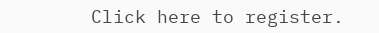Click here to register.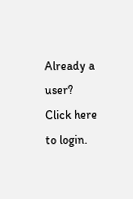Already a user? Click here to login.